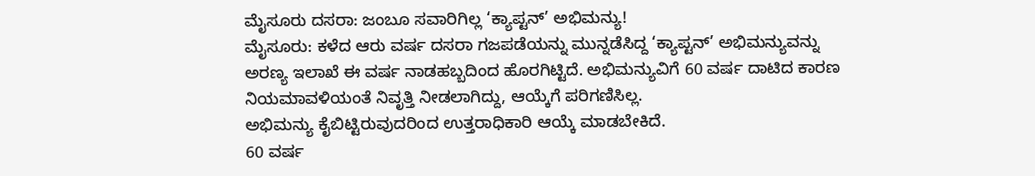ಮೈಸೂರು ದಸರಾ: ಜಂಬೂ ಸವಾರಿಗಿಲ್ಲ ‘ಕ್ಯಾಪ್ಟನ್’ ಅಭಿಮನ್ಯು!
ಮೈಸೂರು: ಕಳೆದ ಆರು ವರ್ಷ ದಸರಾ ಗಜಪಡೆಯನ್ನು ಮುನ್ನಡೆಸಿದ್ದ ‘ಕ್ಯಾಪ್ಟನ್’ ಅಭಿಮನ್ಯುವನ್ನು ಅರಣ್ಯ ಇಲಾಖೆ ಈ ವರ್ಷ ನಾಡಹಬ್ಬದಿಂದ ಹೊರಗಿಟ್ಟಿದೆ. ಅಭಿಮನ್ಯುವಿಗೆ 60 ವರ್ಷ ದಾಟಿದ ಕಾರಣ ನಿಯಮಾವಳಿಯಂತೆ ನಿವೃತ್ತಿ ನೀಡಲಾಗಿದ್ದು, ಆಯ್ಕೆಗೆ ಪರಿಗಣಿಸಿಲ್ಲ.
ಅಭಿಮನ್ಯು ಕೈಬಿಟ್ಟಿರುವುದರಿಂದ ಉತ್ತರಾಧಿಕಾರಿ ಆಯ್ಕೆ ಮಾಡಬೇಕಿದೆ.
60 ವರ್ಷ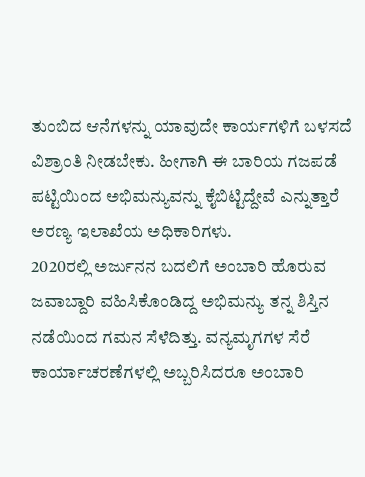ತುಂಬಿದ ಆನೆಗಳನ್ನು ಯಾವುದೇ ಕಾರ್ಯಗಳಿಗೆ ಬಳಸದೆ ವಿಶ್ರಾಂತಿ ನೀಡಬೇಕು. ಹೀಗಾಗಿ ಈ ಬಾರಿಯ ಗಜಪಡೆ ಪಟ್ಟಿಯಿಂದ ಅಭಿಮನ್ಯುವನ್ನು ಕೈಬಿಟ್ಟಿದ್ದೇವೆ ಎನ್ನುತ್ತಾರೆ ಅರಣ್ಯ ಇಲಾಖೆಯ ಅಧಿಕಾರಿಗಳು.
2020ರಲ್ಲಿ ಅರ್ಜುನನ ಬದಲಿಗೆ ಅಂಬಾರಿ ಹೊರುವ ಜವಾಬ್ದಾರಿ ವಹಿಸಿಕೊಂಡಿದ್ದ ಅಭಿಮನ್ಯು ತನ್ನ ಶಿಸ್ತಿನ ನಡೆಯಿಂದ ಗಮನ ಸೆಳೆದಿತ್ತು. ವನ್ಯಮೃಗಗಳ ಸೆರೆ ಕಾರ್ಯಾಚರಣೆಗಳಲ್ಲಿ ಅಬ್ಬರಿಸಿದರೂ ಅಂಬಾರಿ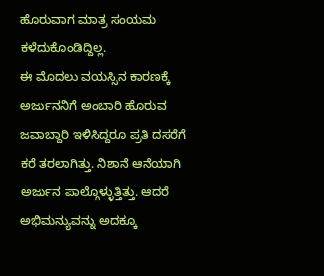ಹೊರುವಾಗ ಮಾತ್ರ ಸಂಯಮ ಕಳೆದುಕೊಂಡಿದ್ದಿಲ್ಲ.
ಈ ಮೊದಲು ವಯಸ್ಸಿನ ಕಾರಣಕ್ಕೆ ಅರ್ಜುನನಿಗೆ ಅಂಬಾರಿ ಹೊರುವ ಜವಾಬ್ದಾರಿ ಇಳಿಸಿದ್ದರೂ ಪ್ರತಿ ದಸರೆಗೆ ಕರೆ ತರಲಾಗಿತ್ತು. ನಿಶಾನೆ ಆನೆಯಾಗಿ ಅರ್ಜುನ ಪಾಲ್ಗೊಳ್ಳುತ್ತಿತ್ತು. ಆದರೆ ಅಭಿಮನ್ಯುವನ್ನು ಅದಕ್ಕೂ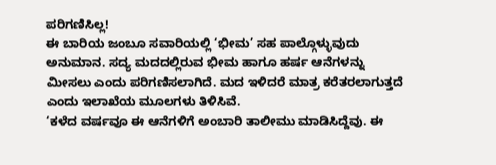ಪರಿಗಣಿಸಿಲ್ಲ!
ಈ ಬಾರಿಯ ಜಂಬೂ ಸವಾರಿಯಲ್ಲಿ ‘ಭೀಮ’ ಸಹ ಪಾಲ್ಗೊಳ್ಳುವುದು ಅನುಮಾನ. ಸದ್ಯ ಮದದಲ್ಲಿರುವ ಭೀಮ ಹಾಗೂ ಹರ್ಷ ಆನೆಗಳನ್ನು ಮೀಸಲು ಎಂದು ಪರಿಗಣಿಸಲಾಗಿದೆ. ಮದ ಇಳಿದರೆ ಮಾತ್ರ ಕರೆತರಲಾಗುತ್ತದೆ ಎಂದು ಇಲಾಖೆಯ ಮೂಲಗಳು ತಿಳಿಸಿವೆ.
‘ಕಳೆದ ವರ್ಷವೂ ಈ ಆನೆಗಳಿಗೆ ಅಂಬಾರಿ ತಾಲೀಮು ಮಾಡಿಸಿದ್ದೆವು. ಈ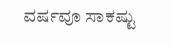ವರ್ಷವೂ ಸಾಕಷ್ಟು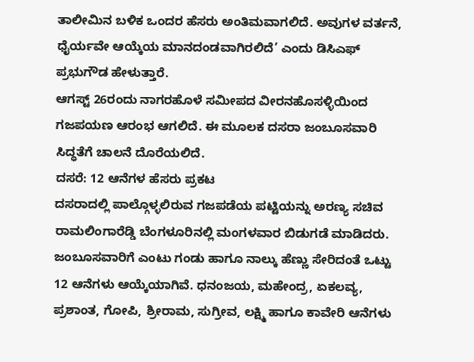ತಾಲೀಮಿನ ಬಳಿಕ ಒಂದರ ಹೆಸರು ಅಂತಿಮವಾಗಲಿದೆ. ಅವುಗಳ ವರ್ತನೆ, ಧೈರ್ಯವೇ ಆಯ್ಕೆಯ ಮಾನದಂಡವಾಗಿರಲಿದೆ’ ಎಂದು ಡಿಸಿಎಫ್ ಪ್ರಭುಗೌಡ ಹೇಳುತ್ತಾರೆ.
ಆಗಸ್ಟ್ 26ರಂದು ನಾಗರಹೊಳೆ ಸಮೀಪದ ವೀರನಹೊಸಳ್ಳಿಯಿಂದ ಗಜಪಯಣ ಆರಂಭ ಆಗಲಿದೆ. ಈ ಮೂಲಕ ದಸರಾ ಜಂಬೂಸವಾರಿ ಸಿದ್ಧತೆಗೆ ಚಾಲನೆ ದೊರೆಯಲಿದೆ.
ದಸರೆ: 12 ಆನೆಗಳ ಹೆಸರು ಪ್ರಕಟ
ದಸರಾದಲ್ಲಿ ಪಾಲ್ಗೊಳ್ಳಲಿರುವ ಗಜಪಡೆಯ ಪಟ್ಟಿಯನ್ನು ಅರಣ್ಯ ಸಚಿವ ರಾಮಲಿಂಗಾರೆಡ್ಡಿ ಬೆಂಗಳೂರಿನಲ್ಲಿ ಮಂಗಳವಾರ ಬಿಡುಗಡೆ ಮಾಡಿದರು.
ಜಂಬೂಸವಾರಿಗೆ ಎಂಟು ಗಂಡು ಹಾಗೂ ನಾಲ್ಕು ಹೆಣ್ಣು ಸೇರಿದಂತೆ ಒಟ್ಟು 12 ಆನೆಗಳು ಆಯ್ಕೆಯಾಗಿವೆ. ಧನಂಜಯ, ಮಹೇಂದ್ರ, ಏಕಲವ್ಯ, ಪ್ರಶಾಂತ, ಗೋಪಿ, ಶ್ರೀರಾಮ, ಸುಗ್ರೀವ, ಲಕ್ಷ್ಮಿ ಹಾಗೂ ಕಾವೇರಿ ಆನೆಗಳು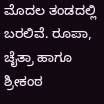ಮೊದಲ ತಂಡದಲ್ಲಿ ಬರಲಿವೆ. ರೂಪಾ, ಚೈತ್ರಾ ಹಾಗೂ ಶ್ರೀಕಂಠ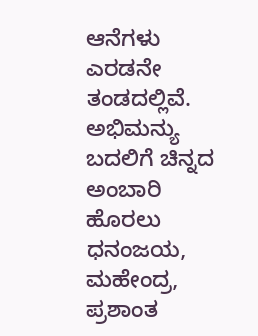ಆನೆಗಳು ಎರಡನೇ ತಂಡದಲ್ಲಿವೆ.
ಅಭಿಮನ್ಯು ಬದಲಿಗೆ ಚಿನ್ನದ ಅಂಬಾರಿ ಹೊರಲು ಧನಂಜಯ, ಮಹೇಂದ್ರ, ಪ್ರಶಾಂತ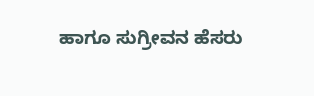ಹಾಗೂ ಸುಗ್ರೀವನ ಹೆಸರು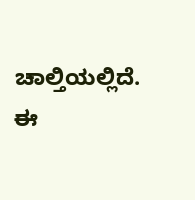ಚಾಲ್ತಿಯಲ್ಲಿದೆ. ಈ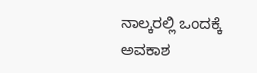ನಾಲ್ಕರಲ್ಲಿ ಒಂದಕ್ಕೆ ಅವಕಾಶ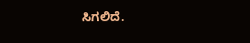ಸಿಗಲಿದೆ.